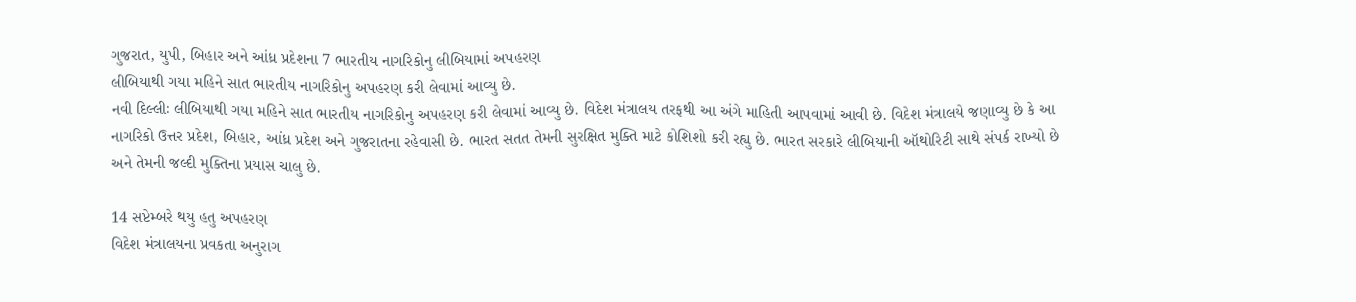ગુજરાત, યુપી, બિહાર અને આંધ્ર પ્રદેશના 7 ભારતીય નાગરિકોનુ લીબિયામાં અપહરણ
લીબિયાથી ગયા મહિને સાત ભારતીય નાગરિકોનુ અપહરણ કરી લેવામાં આવ્યુ છે.
નવી દિલ્લીઃ લીબિયાથી ગયા મહિને સાત ભારતીય નાગરિકોનુ અપહરણ કરી લેવામાં આવ્યુ છે. વિદેશ મંત્રાલય તરફથી આ અંગે માહિતી આપવામાં આવી છે. વિદેશ મંત્રાલયે જણાવ્યુ છે કે આ નાગરિકો ઉત્તર પ્રદેશ, બિહાર, આંધ્ર પ્રદેશ અને ગુજરાતના રહેવાસી છે. ભારત સતત તેમની સુરક્ષિત મુક્તિ માટે કોશિશો કરી રહ્યુ છે. ભારત સરકારે લીબિયાની ઑથોરિટી સાથે સંપર્ક રાખ્યો છે અને તેમની જલ્દી મુક્તિના પ્રયાસ ચાલુ છે.

14 સપ્ટેમ્બરે થયુ હતુ અપહરણ
વિદેશ મંત્રાલયના પ્રવકતા અનુરાગ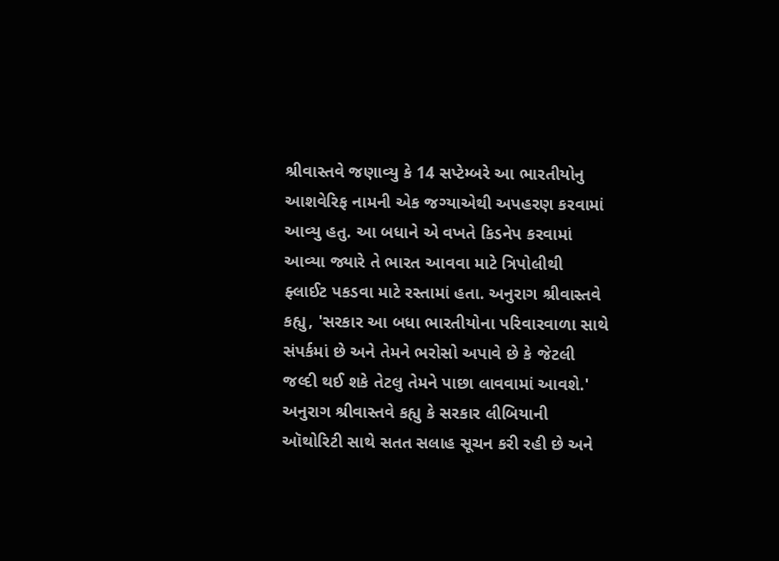શ્રીવાસ્તવે જણાવ્યુ કે 14 સપ્ટેમ્બરે આ ભારતીયોનુ આશવેરિફ નામની એક જગ્યાએથી અપહરણ કરવામાં આવ્યુ હતુ. આ બધાને એ વખતે કિડનેપ કરવામાં આવ્યા જ્યારે તે ભારત આવવા માટે ત્રિપોલીથી ફ્લાઈટ પકડવા માટે રસ્તામાં હતા. અનુરાગ શ્રીવાસ્તવે કહ્યુ, 'સરકાર આ બધા ભારતીયોના પરિવારવાળા સાથે સંપર્કમાં છે અને તેમને ભરોસો અપાવે છે કે જેટલી જલ્દી થઈ શકે તેટલુ તેમને પાછા લાવવામાં આવશે.' અનુરાગ શ્રીવાસ્તવે કહ્યુ કે સરકાર લીબિયાની ઑથોરિટી સાથે સતત સલાહ સૂચન કરી રહી છે અને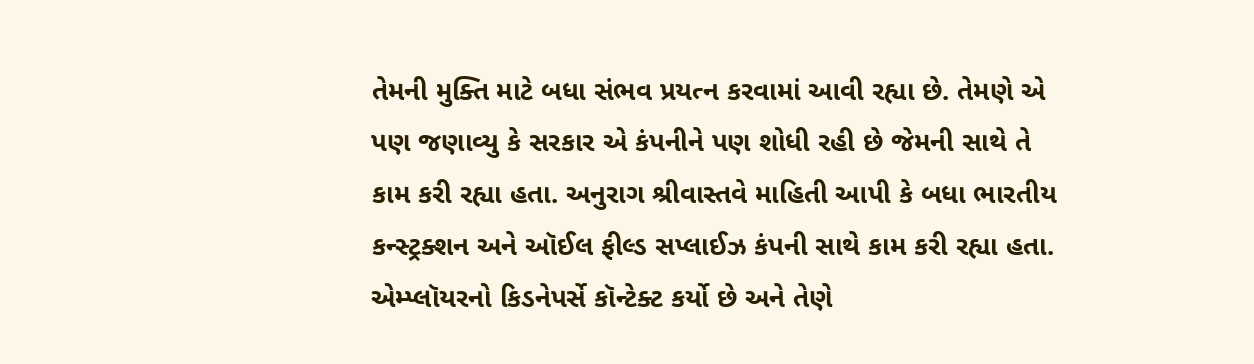તેમની મુક્તિ માટે બધા સંભવ પ્રયત્ન કરવામાં આવી રહ્યા છે. તેમણે એ પણ જણાવ્યુ કે સરકાર એ કંપનીને પણ શોધી રહી છે જેમની સાથે તે કામ કરી રહ્યા હતા. અનુરાગ શ્રીવાસ્તવે માહિતી આપી કે બધા ભારતીય કન્સ્ટ્રક્શન અને ઑઈલ ફીલ્ડ સપ્લાઈઝ કંપની સાથે કામ કરી રહ્યા હતા. એમ્પ્લૉયરનો કિડનેપર્સે કૉન્ટેક્ટ કર્યો છે અને તેણે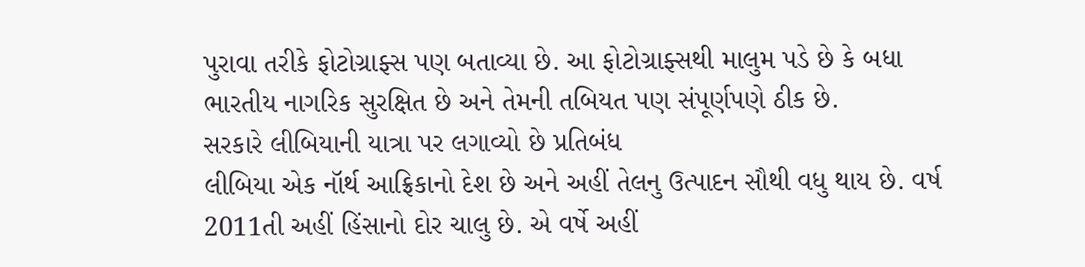પુરાવા તરીકે ફોટોગ્રાફ્સ પણ બતાવ્યા છે. આ ફોટોગ્રાફ્સથી માલુમ પડે છે કે બધા ભારતીય નાગરિક સુરક્ષિત છે અને તેમની તબિયત પણ સંપૂર્ણપણે ઠીક છે.
સરકારે લીબિયાની યાત્રા પર લગાવ્યો છે પ્રતિબંધ
લીબિયા એક નૉર્થ આફ્રિકાનો દેશ છે અને અહીં તેલનુ ઉત્પાદન સૌથી વધુ થાય છે. વર્ષ 2011તી અહીં હિંસાનો દોર ચાલુ છે. એ વર્ષે અહીં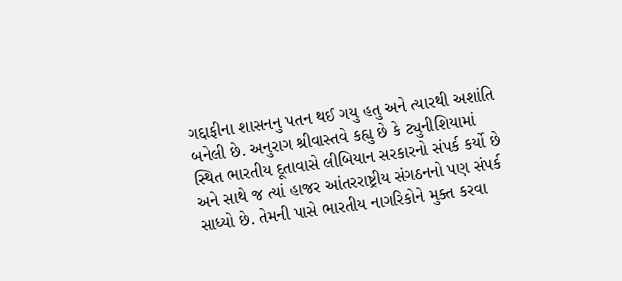ગદ્દાફીના શાસનનુ પતન થઈ ગયુ હતુ અને ત્યારથી અશાંતિ બનેલી છે. અનુરાગ શ્રીવાસ્તવે કહ્યુ છે કે ટ્યુનીશિયામાં સ્થિત ભારતીય દૂતાવાસે લીબિયાન સરકારનો સંપર્ક કર્યો છે અને સાથે જ ત્યાં હાજર આંતરરાષ્ટ્રીય સંગઠનનો પણ સંપર્ક સાધ્યો છે. તેમની પાસે ભારતીય નાગરિકોને મુક્ત કરવા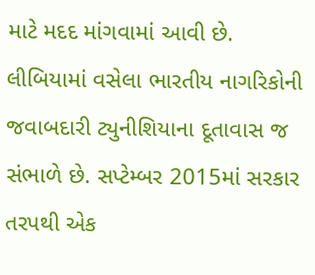માટે મદદ માંગવામાં આવી છે. લીબિયામાં વસેલા ભારતીય નાગરિકોની જવાબદારી ટ્યુનીશિયાના દૂતાવાસ જ સંભાળે છે. સપ્ટેમ્બર 2015માં સરકાર તરપથી એક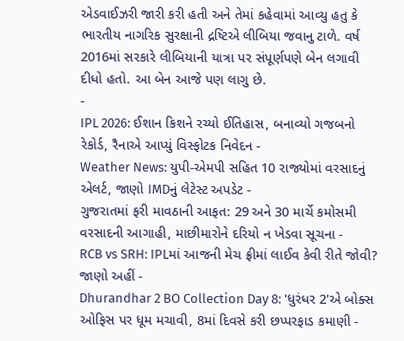એડવાઈઝરી જારી કરી હતી અને તેમાં કહેવામાં આવ્યુ હતુ કે ભારતીય નાગરિક સુરક્ષાની દ્રષ્ટિએ લીબિયા જવાનુ ટાળે. વર્ષ 2016માં સરકારે લીબિયાની યાત્રા પર સંપૂર્ણપણે બેન લગાવી દીધો હતો. આ બેન આજે પણ લાગુ છે.
-
IPL 2026: ઈશાન કિશને રચ્યો ઈતિહાસ, બનાવ્યો ગજબનો રેકોર્ડ, રૈનાએ આપ્યું વિસ્ફોટક નિવેદન -
Weather News: યુપી-એમપી સહિત 10 રાજ્યોમાં વરસાદનું એલર્ટ, જાણો IMDનું લેટેસ્ટ અપડેટ -
ગુજરાતમાં ફરી માવઠાની આફત: 29 અને 30 માર્ચે કમોસમી વરસાદની આગાહી, માછીમારોને દરિયો ન ખેડવા સૂચના -
RCB vs SRH: IPLમાં આજની મેચ ફ્રીમાં લાઈવ કેવી રીતે જોવી? જાણો અહીં -
Dhurandhar 2 BO Collection Day 8: 'ધુરંધર 2'એ બોક્સ ઓફિસ પર ધૂમ મચાવી, 8માં દિવસે કરી છપ્પરફાડ કમાણી -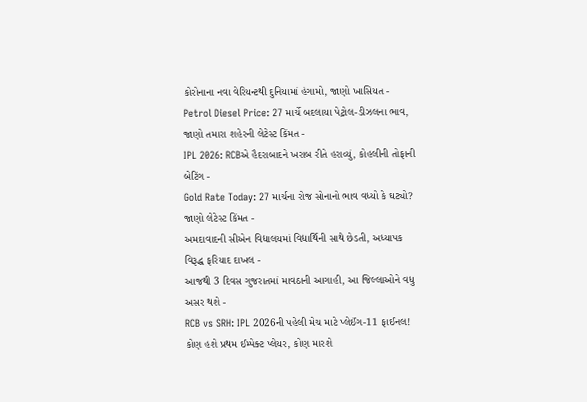કોરોનાના નવા વેરિયન્ટથી દુનિયામાં હંગામો, જાણો ખાસિયત -
Petrol Diesel Price: 27 માર્ચે બદલાયા પેટ્રોલ-ડીઝલના ભાવ, જાણો તમારા શહેરની લેટેસ્ટ કિંમત -
IPL 2026: RCBએ હૈદરાબાદને ખરાબ રીતે હરાવ્યું, કોહલીની તોફાની બેટિંગ -
Gold Rate Today: 27 માર્ચના રોજ સોનાનો ભાવ વધ્યો કે ઘટ્યો? જાણો લેટેસ્ટ કિંમત -
અમદાવાદની સીએન વિદ્યાલયમાં વિદ્યાર્થિની સાથે છેડતી, અધ્યાપક વિરૂદ્ધ ફરિયાદ દાખલ -
આજથી 3 દિવસ ગુજરાતમાં માવઠાની આગાહી, આ જિલ્લાઓને વધુ અસર થશે -
RCB vs SRH: IPL 2026ની પહેલી મેચ માટે પ્લેઈંગ-11 ફાઈનલ! કોણ હશે પ્રથમ ઈમ્પેક્ટ પ્લેયર, કોણ મારશે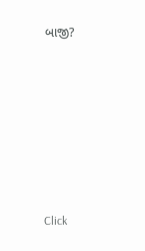બાજી?









Click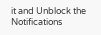it and Unblock the Notifications